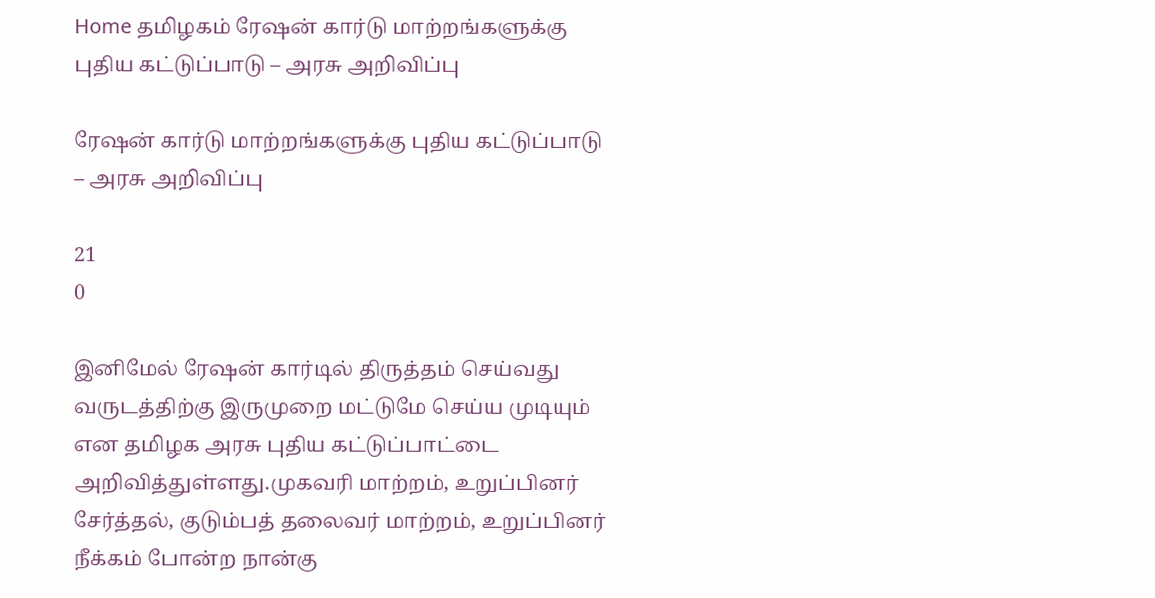Home தமிழகம் ரேஷன் கார்டு மாற்றங்களுக்கு புதிய கட்டுப்பாடு – அரசு அறிவிப்பு

ரேஷன் கார்டு மாற்றங்களுக்கு புதிய கட்டுப்பாடு – அரசு அறிவிப்பு

21
0

இனிமேல் ரேஷன் கார்டில் திருத்தம் செய்வது வருடத்திற்கு இருமுறை மட்டுமே செய்ய முடியும் என தமிழக அரசு புதிய கட்டுப்பாட்டை அறிவித்துள்ளது.முகவரி மாற்றம், உறுப்பினர் சேர்த்தல், குடும்பத் தலைவர் மாற்றம், உறுப்பினர் நீக்கம் போன்ற நான்கு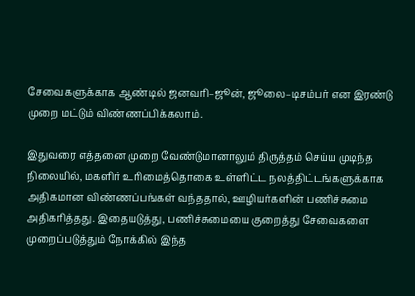சேவைகளுக்காக ஆண்டில் ஜனவரி–ஜூன், ஜூலை–டிசம்பர் என இரண்டு முறை மட்டும் விண்ணப்பிக்கலாம்.

இதுவரை எத்தனை முறை வேண்டுமானாலும் திருத்தம் செய்ய முடிந்த நிலையில், மகளிர் உரிமைத்தொகை உள்ளிட்ட நலத்திட்டங்களுக்காக அதிகமான விண்ணப்பங்கள் வந்ததால், ஊழியர்களின் பணிச்சுமை அதிகரித்தது. இதையடுத்து, பணிச்சுமையை குறைத்து சேவைகளை முறைப்படுத்தும் நோக்கில் இந்த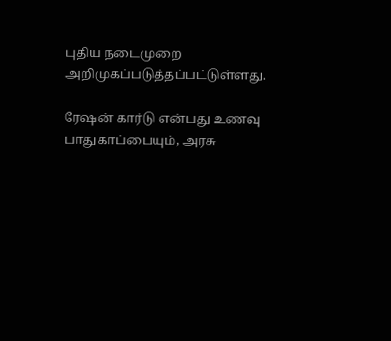புதிய நடைமுறை அறிமுகப்படுத்தப்பட்டுள்ளது.

ரேஷன் கார்டு என்பது உணவு பாதுகாப்பையும், அரசு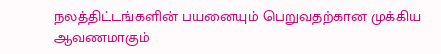நலத்திட்டங்களின் பயனையும் பெறுவதற்கான முக்கிய ஆவணமாகும்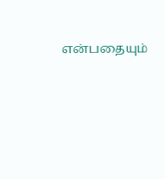என்பதையும்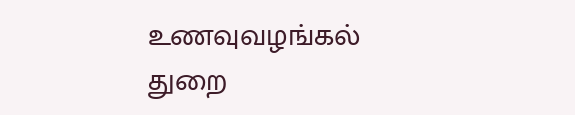உணவுவழங்கல் துறை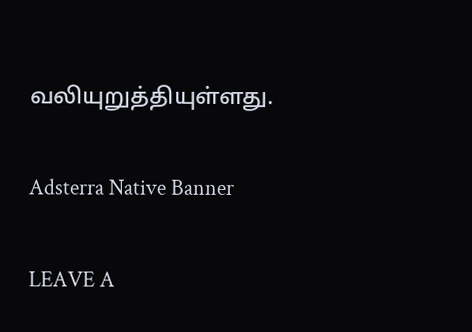வலியுறுத்தியுள்ளது.

Adsterra Native Banner

LEAVE A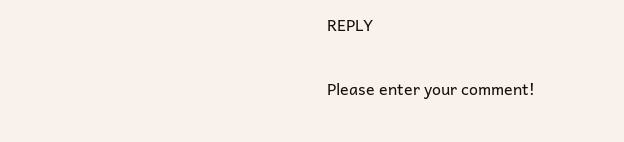REPLY

Please enter your comment!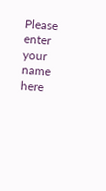Please enter your name here